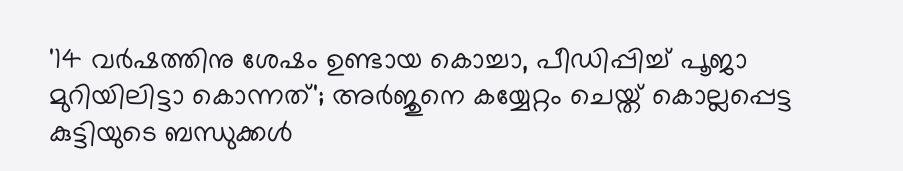'14 വർഷത്തിനു ശേഷം ഉണ്ടായ കൊച്ചാ, പീഡിപ്പിച്ച് പൂജാ മുറിയിലിട്ടാ കൊന്നത്'; അര്‍ജുനെ കയ്യേറ്റം ചെയ്ത് കൊല്ലപ്പെട്ട കുട്ടിയുടെ ബന്ധുക്കൾ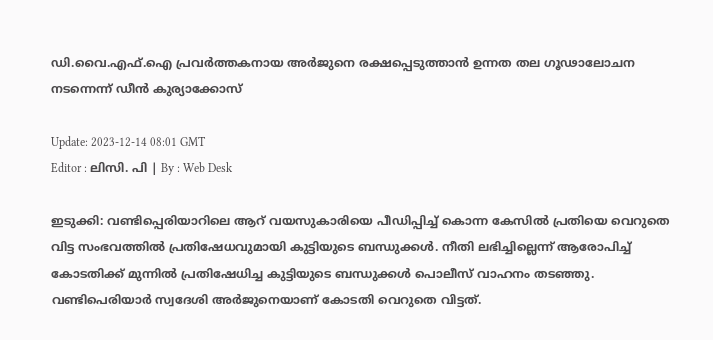ഡി.വൈ.എഫ്.ഐ പ്രവർത്തകനായ അര്‍ജുനെ രക്ഷപ്പെടുത്താൻ ഉന്നത തല ഗൂഢാലോചന നടന്നെന്ന് ഡീൻ കുര്യാക്കോസ്

Update: 2023-12-14 08:01 GMT
Editor : ലിസി. പി | By : Web Desk

ഇടുക്കി: വണ്ടിപ്പെരിയാറിലെ ആറ് വയസുകാരിയെ പീഡിപ്പിച്ച് കൊന്ന കേസിൽ പ്രതിയെ വെറുതെ വിട്ട സംഭവത്തിൽ പ്രതിഷേധവുമായി കുട്ടിയുടെ ബന്ധുക്കൾ. നീതി ലഭിച്ചില്ലെന്ന് ആരോപിച്ച്  കോടതിക്ക് മുന്നിൽ പ്രതിഷേധിച്ച കുട്ടിയുടെ ബന്ധുക്കൾ പൊലീസ് വാഹനം തടഞ്ഞു. വണ്ടിപെരിയാർ സ്വദേശി അർജുനെയാണ് കോടതി വെറുതെ വിട്ടത്.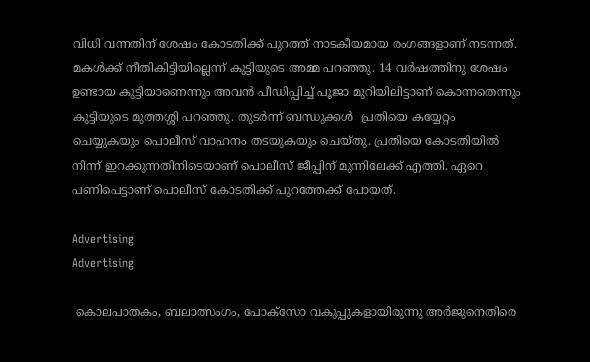വിധി വന്നതിന് ശേഷം കോടതിക്ക് പുറത്ത് നാടകീയമായ രംഗങ്ങളാണ് നടന്നത്. മകൾക്ക് നീതികിട്ടിയില്ലെന്ന് കുട്ടിയുടെ അമ്മ പറഞ്ഞു. 14 വർഷത്തിനു ശേഷം ഉണ്ടായ കുട്ടിയാണെന്നും അവൻ പീഡിപ്പിച്ച് പൂജാ മുറിയിലിട്ടാണ് കൊന്നതെന്നും കുട്ടിയുടെ മുത്തശ്ശി പറഞ്ഞു. തുടര്‍ന്ന് ബന്ധുക്കള്‍  പ്രതിയെ കയ്യേറ്റം ചെയ്യുകയും പൊലീസ് വാഹനം തടയുകയും ചെയ്തു. പ്രതിയെ കോടതിയിൽ നിന്ന് ഇറക്കുന്നതിനിടെയാണ് പൊലീസ് ജീപ്പിന് മുന്നിലേക്ക് എത്തി. ഏറെ പണിപെട്ടാണ് പൊലീസ് കോടതിക്ക് പുറത്തേക്ക് പോയത്.

Advertising
Advertising

 കൊലപാതകം, ബലാത്സംഗം, പോക്‌സോ വകുപ്പുകളായിരുന്നു അര്‍ജുനെതിരെ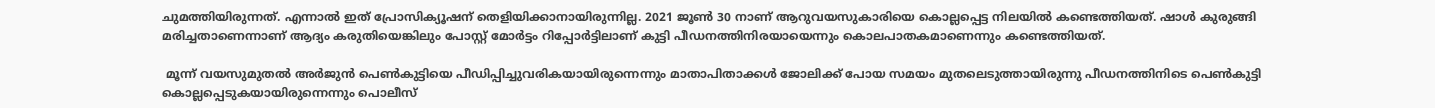ചുമത്തിയിരുന്നത്. എന്നാൽ ഇത് പ്രോസിക്യൂഷന് തെളിയിക്കാനായിരുന്നില്ല. 2021 ജൂൺ 30 നാണ് ആറുവയസുകാരിയെ കൊല്ലപ്പെട്ട നിലയിൽ കണ്ടെത്തിയത്. ഷാള്‍ കുരുങ്ങി മരിച്ചതാണെന്നാണ് ആദ്യം കരുതിയെങ്കിലും പോസ്റ്റ് മോർട്ടം റിപ്പോർട്ടിലാണ് കുട്ടി പീഡനത്തിനിരയായെന്നും കൊലപാതകമാണെന്നും കണ്ടെത്തിയത്.

 മൂന്ന് വയസുമുതൽ അര്‍ജുന്‍ പെൺകുട്ടിയെ പീഡിപ്പിച്ചുവരികയായിരുന്നെന്നും മാതാപിതാക്കള്‍ ജോലിക്ക് പോയ സമയം മുതലെടുത്തായിരുന്നു പീഡനത്തിനിടെ പെണ്‍കുട്ടി കൊല്ലപ്പെടുകയായിരുന്നെന്നും പൊലീസ്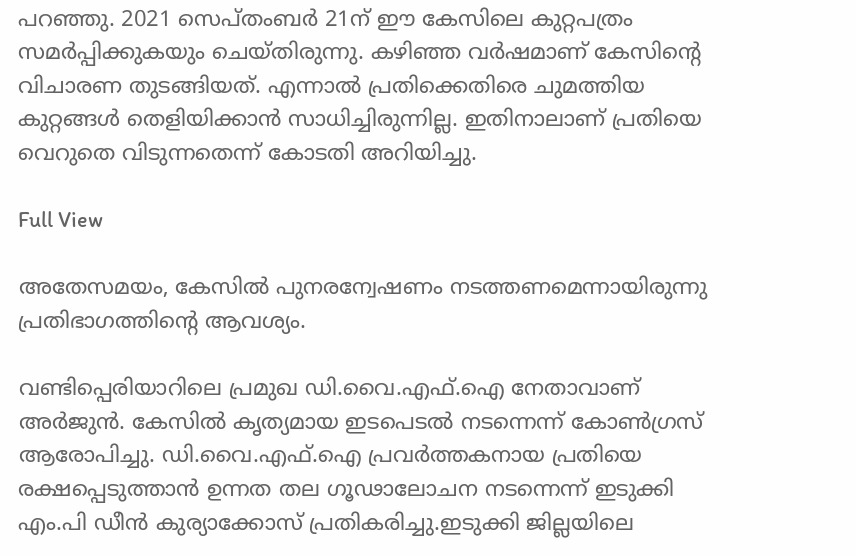പറഞ്ഞു. 2021 സെപ്തംബർ 21ന് ഈ കേസിലെ കുറ്റപത്രം സമർപ്പിക്കുകയും ചെയ്തിരുന്നു. കഴിഞ്ഞ വർഷമാണ് കേസിന്റെ വിചാരണ തുടങ്ങിയത്. എന്നാൽ പ്രതിക്കെതിരെ ചുമത്തിയ കുറ്റങ്ങൾ തെളിയിക്കാൻ സാധിച്ചിരുന്നില്ല. ഇതിനാലാണ് പ്രതിയെ വെറുതെ വിടുന്നതെന്ന് കോടതി അറിയിച്ചു.

Full View

അതേസമയം, കേസിൽ പുനരന്വേഷണം നടത്തണമെന്നായിരുന്നു പ്രതിഭാഗത്തിന്റെ ആവശ്യം.

വണ്ടിപ്പെരിയാറിലെ പ്രമുഖ ഡി.വൈ.എഫ്.ഐ നേതാവാണ് അർജുൻ. കേസിൽ കൃത്യമായ ഇടപെടൽ നടന്നെന്ന് കോൺഗ്രസ് ആരോപിച്ചു. ഡി.വൈ.എഫ്.ഐ പ്രവർത്തകനായ പ്രതിയെ രക്ഷപ്പെടുത്താൻ ഉന്നത തല ഗൂഢാലോചന നടന്നെന്ന് ഇടുക്കി എം.പി ഡീൻ കുര്യാക്കോസ് പ്രതികരിച്ചു.ഇടുക്കി ജില്ലയിലെ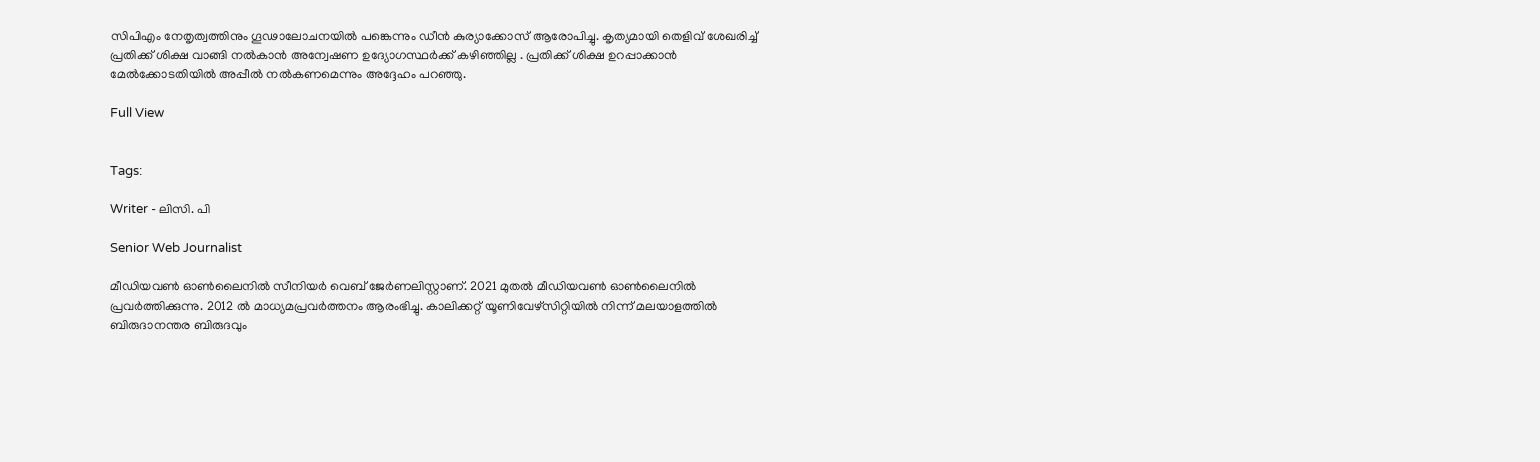സിപിഎം നേതൃത്വത്തിനും ഗൂഢാലോചനയിൽ പങ്കെന്നും ഡീൻ കുര്യാക്കോസ് ആരോപിച്ചു. കൃത്യമായി തെളിവ് ശേഖരിച്ച് പ്രതിക്ക് ശിക്ഷ വാങ്ങി നൽകാൻ അന്വേഷണ ഉദ്യോഗസ്ഥർക്ക് കഴിഞ്ഞില്ല . പ്രതിക്ക് ശിക്ഷ ഉറപ്പാക്കാൻ മേൽക്കോടതിയിൽ അപ്പീൽ നൽകണമെന്നും അദ്ദേഹം പറഞ്ഞു.

Full View


Tags:

Writer - ലിസി. പി

Senior Web Journalist

മീഡിയവൺ ഓൺലൈനിൽ സീനിയർ വെബ് ജേർണലിസ്റ്റാണ്. 2021 മുതൽ മീഡിയവൺ ഓൺലൈനിൽ പ്രവർത്തിക്കുന്നു. 2012 ല്‍ മാധ്യമപ്രവര്‍ത്തനം ആരംഭിച്ചു. കാലിക്കറ്റ് യൂണിവേഴ്‌സിറ്റിയിൽ നിന്ന് മലയാളത്തിൽ ബിരുദാനന്തര ബിരുദവും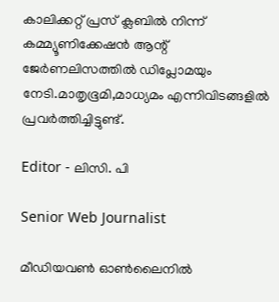കാലിക്കറ്റ് പ്രസ് ക്ലബിൽ നിന്ന് കമ്മ്യൂണിക്കേഷൻ ആന്റ് ജേർണലിസത്തിൽ ഡിപ്ലോമയും നേടി.മാതൃഭൂമി,മാധ്യമം എന്നിവിടങ്ങളിൽ പ്രവർത്തിച്ചിട്ടുണ്ട്.

Editor - ലിസി. പി

Senior Web Journalist

മീഡിയവൺ ഓൺലൈനിൽ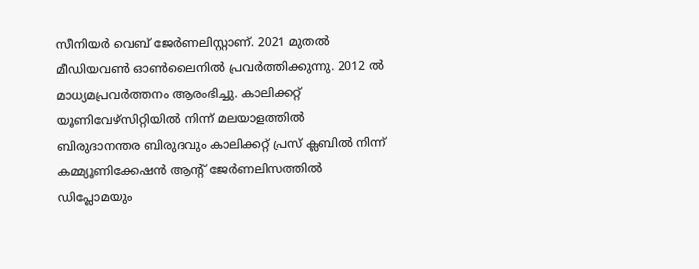സീനിയർ വെബ് ജേർണലിസ്റ്റാണ്. 2021 മുതൽ മീഡിയവൺ ഓൺലൈനിൽ പ്രവർത്തിക്കുന്നു. 2012 ല്‍ മാധ്യമപ്രവര്‍ത്തനം ആരംഭിച്ചു. കാലിക്കറ്റ് യൂണിവേഴ്‌സിറ്റിയിൽ നിന്ന് മലയാളത്തിൽ ബിരുദാനന്തര ബിരുദവും കാലിക്കറ്റ് പ്രസ് ക്ലബിൽ നിന്ന് കമ്മ്യൂണിക്കേഷൻ ആന്റ് ജേർണലിസത്തിൽ ഡിപ്ലോമയും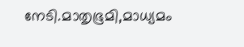നേടി.മാതൃഭൂമി,മാധ്യമം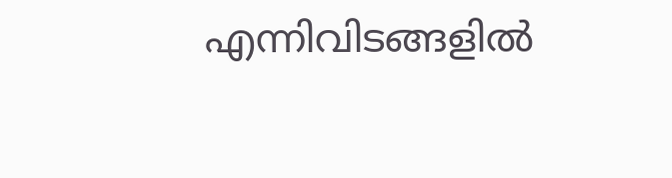എന്നിവിടങ്ങളിൽ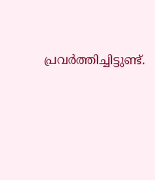പ്രവർത്തിച്ചിട്ടുണ്ട്.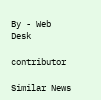By - Web Desk

contributor

Similar News